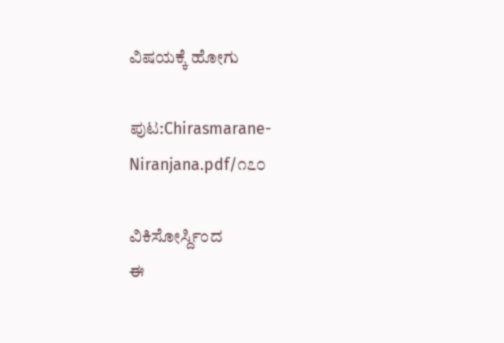ವಿಷಯಕ್ಕೆ ಹೋಗು

ಪುಟ:Chirasmarane-Niranjana.pdf/೧೭೦

ವಿಕಿಸೋರ್ಸ್ದಿಂದ
ಈ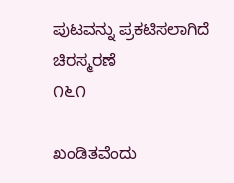ಪುಟವನ್ನು ಪ್ರಕಟಿಸಲಾಗಿದೆ
ಚಿರಸ್ಮರಣೆ
೧೬೧

ಖಂಡಿತವೆಂದು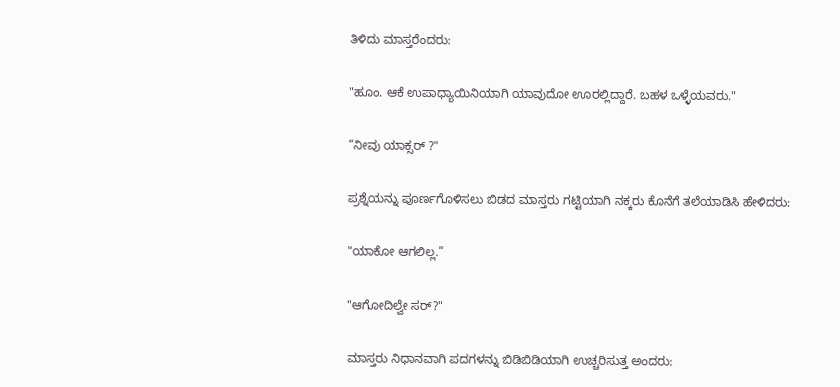ತಿಳಿದು ಮಾಸ್ತರೆಂದರು:

"ಹೂಂ. ಆಕೆ ಉಪಾಧ್ಯಾಯಿನಿಯಾಗಿ ಯಾವುದೋ ಊರಲ್ಲಿದ್ದಾರೆ. ಬಹಳ ಒಳ್ಳೆಯವರು."

“ನೀವು ಯಾಕ್ಸರ್ ?"

ಪ್ರಶ್ನೆಯನ್ನು ಪೂರ್ಣಗೊಳಿಸಲು ಬಿಡದ ಮಾಸ್ತರು ಗಟ್ಟಿಯಾಗಿ ನಕ್ಕರು ಕೊನೆಗೆ ತಲೆಯಾಡಿಸಿ ಹೇಳಿದರು:

"ಯಾಕೋ ಆಗಲಿಲ್ಲ.”

"ಆಗೋದಿಲ್ವೇ ಸರ್?"

ಮಾಸ್ತರು ನಿಧಾನವಾಗಿ ಪದಗಳನ್ನು ಬಿಡಿಬಿಡಿಯಾಗಿ ಉಚ್ಚರಿಸುತ್ತ ಅಂದರು: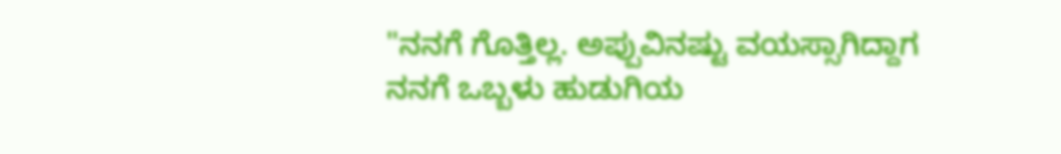"ನನಗೆ ಗೊತ್ತಿಲ್ಲ. ಅಪ್ಪುವಿನಷ್ಟು ವಯಸ್ಸಾಗಿದ್ದಾಗ ನನಗೆ ಒಬ್ಬಳು ಹುಡುಗಿಯ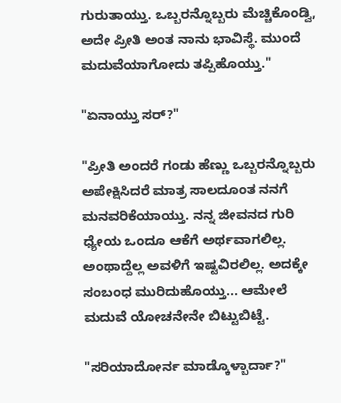ಗುರುತಾಯ್ತು. ಒಬ್ಬರನ್ನೊಬ್ಬರು ಮೆಚ್ಚಿಕೊಂಡ್ವಿ, ಅದೇ ಪ್ರೀತಿ ಅಂತ ನಾನು ಭಾವಿಸ್ಥೆ. ಮುಂದೆ ಮದುವೆಯಾಗೋದು ತಪ್ಪಿಹೊಯ್ತು."

"ಏನಾಯ್ತು ಸರ್?"

"ಪ್ರೀತಿ ಅಂದರೆ ಗಂಡು ಹೆಣ್ಣು ಒಬ್ಬರನ್ನೊಬ್ಬರು ಅಪೇಕ್ಷಿಸಿದರೆ ಮಾತ್ರ ಸಾಲದೂಂತ ನನಗೆ ಮನವರಿಕೆಯಾಯ್ತು. ನನ್ನ ಜೀವನದ ಗುರಿ ಧ್ಯೇಯ ಒಂದೂ ಆಕೆಗೆ ಅರ್ಥವಾಗಲಿಲ್ಲ. ಅಂಥಾದ್ದೆಲ್ಲ ಅವಳಿಗೆ ಇಷ್ಟವಿರಲಿಲ್ಲ. ಅದಕ್ಕೇ ಸಂಬಂಧ ಮುರಿದುಹೊಯ್ತು... ಆಮೇಲೆ ಮದುವೆ ಯೋಚನೇನೇ ಬಿಟ್ಟುಬಿಟ್ಟೆ.

"ಸರಿಯಾದೋರ್ನ ಮಾಡ್ಕೊಳ್ಬಾರ್ದಾ?"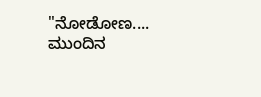"ನೋಡೋಣ.... ಮುಂದಿನ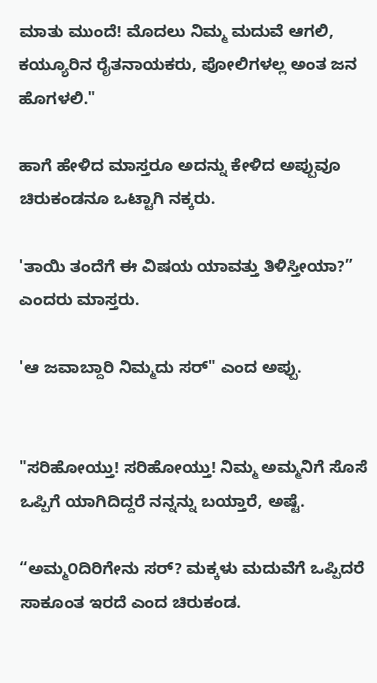ಮಾತು ಮುಂದೆ! ಮೊದಲು ನಿಮ್ಮ ಮದುವೆ ಆಗಲಿ, ಕಯ್ಯೂರಿನ ರೈತನಾಯಕರು, ಪೋಲಿಗಳಲ್ಲ ಅಂತ ಜನ ಹೊಗಳಲಿ."

ಹಾಗೆ ಹೇಳಿದ ಮಾಸ್ತರೂ ಅದನ್ನು ಕೇಳಿದ ಅಪ್ಪುವೂ ಚಿರುಕಂಡನೂ ಒಟ್ಟಾಗಿ ನಕ್ಕರು.

'ತಾಯಿ ತಂದೆಗೆ ಈ ವಿಷಯ ಯಾವತ್ತು ತಿಳಿಸ್ತೀಯಾ?” ಎಂದರು ಮಾಸ್ತರು.

'ಆ ಜವಾಬ್ದಾರಿ ನಿಮ್ಮದು ಸರ್" ಎಂದ ಅಪ್ಪು.


"ಸರಿಹೋಯ್ತು! ಸರಿಹೋಯ್ತು! ನಿಮ್ಮ ಅಮ್ಮನಿಗೆ ಸೊಸೆ ಒಪ್ಪಿಗೆ ಯಾಗಿದಿದ್ದರೆ ನನ್ನನ್ನು ಬಯ್ತಾರೆ, ಅಷ್ಟೆ.

“ಅಮ್ಮ೦ದಿರಿಗೇನು ಸರ್? ಮಕ್ಕಳು ಮದುವೆಗೆ ಒಪ್ಪಿದರೆ ಸಾಕೂಂತ ಇರದೆ ಎಂದ ಚಿರುಕಂಡ.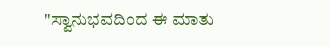"ಸ್ವಾನುಭವದಿಂದ ಈ ಮಾತು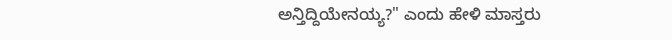ಅನ್ತಿದ್ದಿಯೇನಯ್ಯ?" ಎಂದು ಹೇಳಿ ಮಾಸ್ತರು